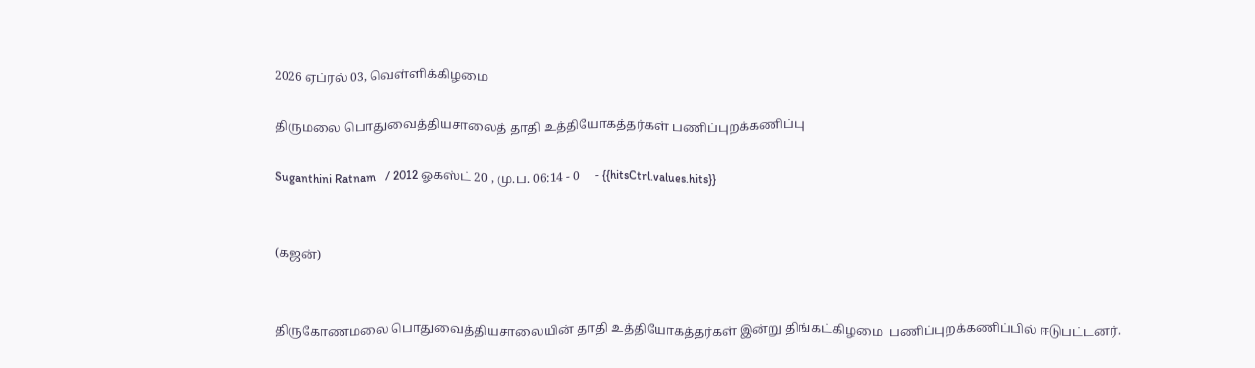2026 ஏப்ரல் 03, வெள்ளிக்கிழமை

திருமலை பொதுவைத்தியசாலைத் தாதி உத்தியோகத்தர்கள் பணிப்புறக்கணிப்பு

Suganthini Ratnam   / 2012 ஓகஸ்ட் 20 , மு.ப. 06:14 - 0     - {{hitsCtrl.values.hits}}


(கஜன்)


திருகோணமலை பொதுவைத்தியசாலையின் தாதி உத்தியோகத்தர்கள் இன்று திங்கட்கிழமை  பணிப்புறக்கணிப்பில் ஈடுபட்டனர்.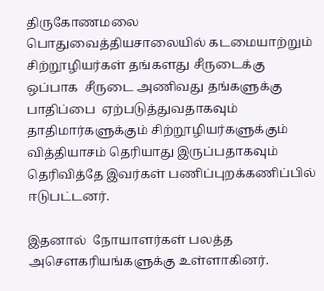திருகோணமலை பொதுவைத்தியசாலையில் கடமையாற்றும் சிற்றூழியர்கள் தங்களது சீருடைக்கு  ஒப்பாக  சீருடை அணிவது தங்களுக்கு பாதிப்பை  ஏற்படுத்துவதாகவும் தாதிமார்களுக்கும் சிற்றூழியர்களுக்கும் வித்தியாசம் தெரியாது இருப்பதாகவும் தெரிவித்தே இவர்கள் பணிப்புறக்கணிப்பில் ஈடுபட்டனர்.

இதனால்  நோயாளர்கள் பலத்த அசௌகரியங்களுக்கு உள்ளாகினர்.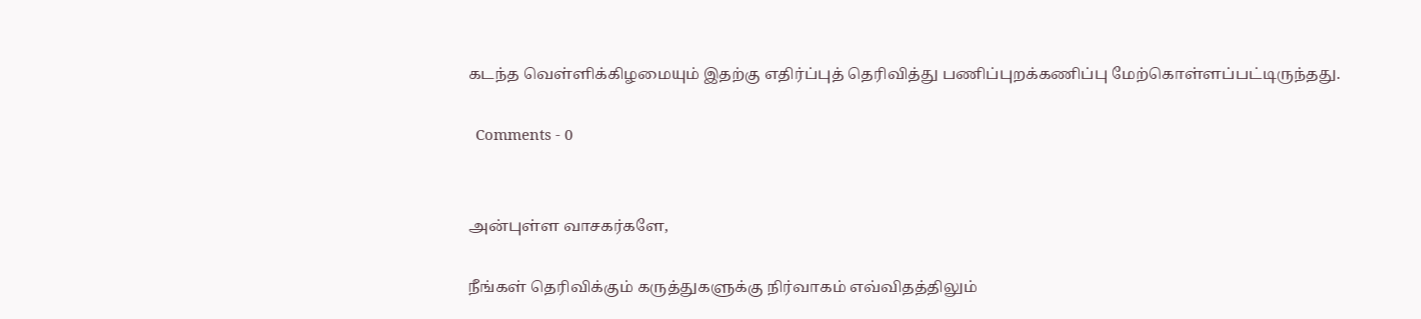கடந்த வெள்ளிக்கிழமையும் இதற்கு எதிர்ப்புத் தெரிவித்து பணிப்புறக்கணிப்பு மேற்கொள்ளப்பட்டிருந்தது.

  Comments - 0


அன்புள்ள வாசகர்களே,

நீங்கள் தெரிவிக்கும் கருத்துகளுக்கு நிர்வாகம் எவ்விதத்திலும்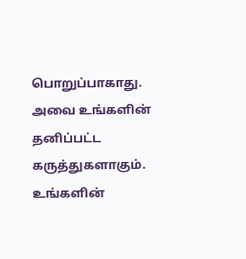பொறுப்பாகாது. அவை உங்களின் தனிப்பட்ட கருத்துகளாகும். உங்களின்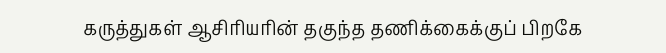கருத்துகள் ஆசிரியரின் தகுந்த தணிக்கைக்குப் பிறகே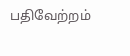பதிவேற்றம்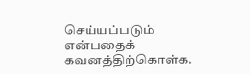செய்யப்படும் என்பதைக் கவனத்திற்கொள்க.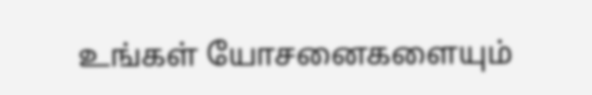உங்கள் யோசனைகளையும்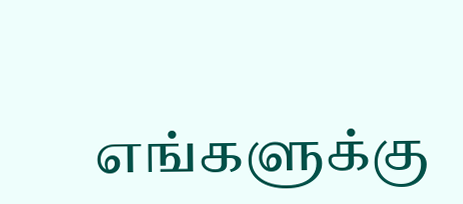எங்களுக்கு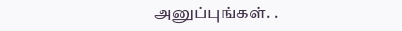அனுப்புங்கள். .